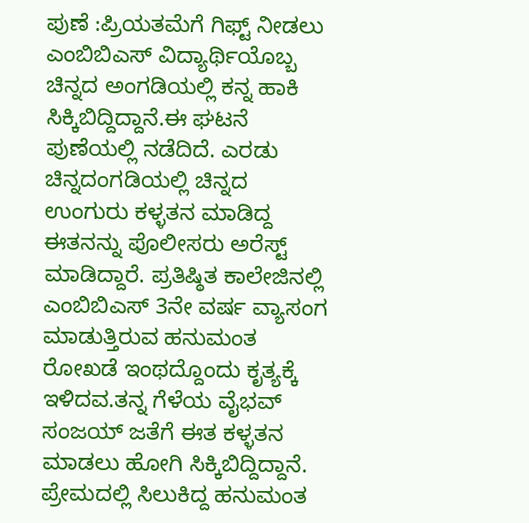ಪುಣೆ :ಪ್ರಿಯತಮೆಗೆ ಗಿಫ್ಟ್ ನೀಡಲು ಎಂಬಿಬಿಎಸ್‌ ವಿದ್ಯಾರ್ಥಿಯೊಬ್ಬ ಚಿನ್ನದ ಅಂಗಡಿಯಲ್ಲಿ ಕನ್ನ ಹಾಕಿ ಸಿಕ್ಕಿಬಿದ್ದಿದ್ದಾನೆ.ಈ ಘಟನೆ ಪುಣೆಯಲ್ಲಿ ನಡೆದಿದೆ. ಎರಡು ಚಿನ್ನದಂಗಡಿಯಲ್ಲಿ ಚಿನ್ನದ ಉಂಗುರು ಕಳ್ಳತನ ಮಾಡಿದ್ದ ಈತನನ್ನು ಪೊಲೀಸರು ಅರೆಸ್ಟ್‌ ಮಾಡಿದ್ದಾರೆ. ಪ್ರತಿಷ್ಠಿತ ಕಾಲೇಜಿನಲ್ಲಿ ಎಂಬಿಬಿಎಸ್ 3ನೇ ವರ್ಷ ವ್ಯಾಸಂಗ ಮಾಡುತ್ತಿರುವ ಹನುಮಂತ ರೋಖಡೆ ಇಂಥದ್ದೊಂದು ಕೃತ್ಯಕ್ಕೆ ಇಳಿದವ.ತನ್ನ ಗೆಳೆಯ ವೈಭವ್ ಸಂಜಯ್ ಜತೆಗೆ ಈತ ಕಳ್ಳತನ ಮಾಡಲು ಹೋಗಿ ಸಿಕ್ಕಿಬಿದ್ದಿದ್ದಾನೆ. ಪ್ರೇಮದಲ್ಲಿ ಸಿಲುಕಿದ್ದ ಹನುಮಂತ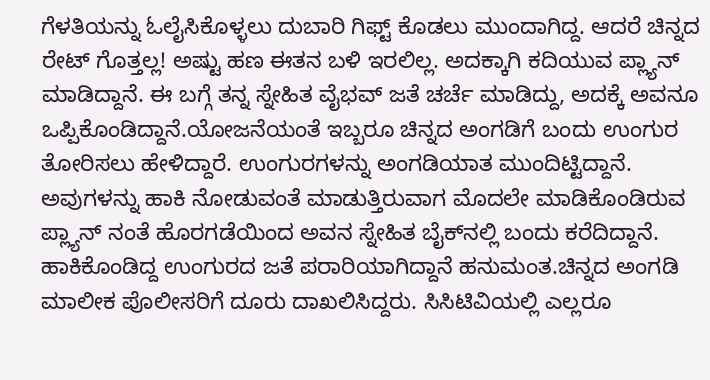ಗೆಳತಿಯನ್ನು ಓಲೈಸಿಕೊಳ್ಳಲು ದುಬಾರಿ ಗಿಫ್ಟ್‌ ಕೊಡಲು ಮುಂದಾಗಿದ್ದ. ಆದರೆ ಚಿನ್ನದ ರೇಟ್‌ ಗೊತ್ತಲ್ಲ! ಅಷ್ಟು ಹಣ ಈತನ ಬಳಿ ಇರಲಿಲ್ಲ. ಅದಕ್ಕಾಗಿ ಕದಿಯುವ ಪ್ಲ್ಯಾನ್‌ ಮಾಡಿದ್ದಾನೆ. ಈ ಬಗ್ಗೆ ತನ್ನ ಸ್ನೇಹಿತ ವೈಭವ್‌ ಜತೆ ಚರ್ಚೆ ಮಾಡಿದ್ದು, ಅದಕ್ಕೆ ಅವನೂ ಒ‍ಪ್ಪಿಕೊಂಡಿದ್ದಾನೆ.ಯೋಜನೆಯಂತೆ ಇಬ್ಬರೂ ಚಿನ್ನದ ಅಂಗಡಿಗೆ ಬಂದು ಉಂಗುರ ತೋರಿಸಲು ಹೇಳಿದ್ದಾರೆ. ಉಂಗುರಗಳನ್ನು ಅಂಗಡಿಯಾತ ಮುಂದಿಟ್ಟಿದ್ದಾನೆ. ಅವುಗಳನ್ನು ಹಾಕಿ ನೋಡುವಂತೆ ಮಾಡುತ್ತಿರುವಾಗ ಮೊದಲೇ ಮಾಡಿಕೊಂಡಿರುವ ಪ್ಲ್ಯಾನ್‌ ನಂತೆ ಹೊರಗಡೆಯಿಂದ ಅವನ ಸ್ನೇಹಿತ ಬೈಕ್‌ನಲ್ಲಿ ಬಂದು ಕರೆದಿದ್ದಾನೆ. ಹಾಕಿಕೊಂಡಿದ್ದ ಉಂಗುರದ ಜತೆ ಪರಾರಿಯಾಗಿದ್ದಾನೆ ಹನುಮಂತ.ಚಿನ್ನದ ಅಂಗಡಿ ಮಾಲೀಕ ಪೊಲೀಸರಿಗೆ ದೂರು ದಾಖಲಿಸಿದ್ದರು. ಸಿಸಿಟಿವಿಯಲ್ಲಿ ಎಲ್ಲರೂ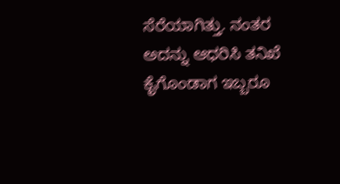ಸೆರೆಯಾಗಿತ್ತು. ನಂತರ ಅದನ್ನು ಆಧರಿಸಿ ತನಿಖೆ ಕೈಗೊಂಡಾಗ ಇಬ್ಬರೂ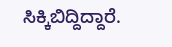ಸಿಕ್ಕಿಬಿದ್ದಿದ್ದಾರೆ.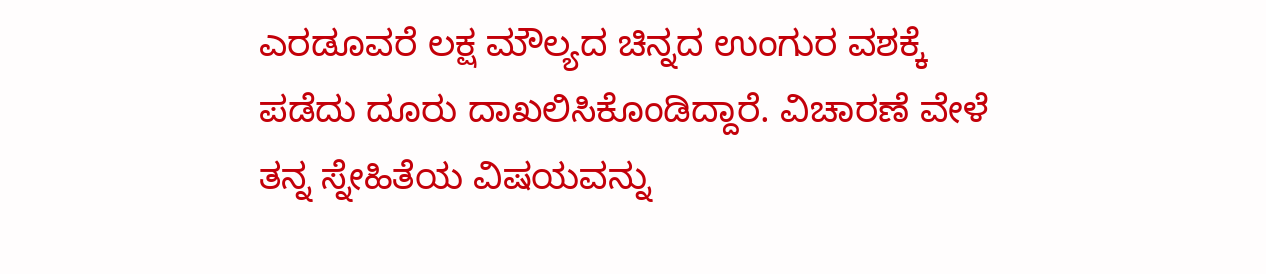ಎರಡೂವರೆ ಲಕ್ಷ ಮೌಲ್ಯದ ಚಿನ್ನದ ಉಂಗುರ ವಶಕ್ಕೆ ಪಡೆದು ದೂರು ದಾಖಲಿಸಿಕೊಂಡಿದ್ದಾರೆ. ವಿಚಾರಣೆ ವೇಳೆ ತನ್ನ ಸ್ನೇಹಿತೆಯ ವಿಷಯವನ್ನು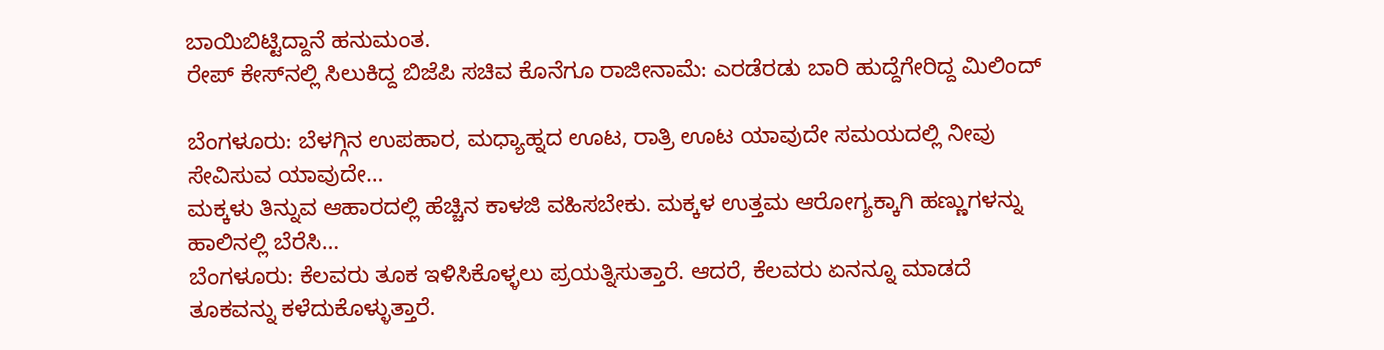ಬಾಯಿಬಿಟ್ಟಿದ್ದಾನೆ ಹನುಮಂತ.
ರೇಪ್‌ ಕೇಸ್‌ನಲ್ಲಿ ಸಿಲುಕಿದ್ದ ಬಿಜೆಪಿ ಸಚಿವ ಕೊನೆಗೂ ರಾಜೀನಾಮೆ: ಎರಡೆರಡು ಬಾರಿ ಹುದ್ದೆಗೇರಿದ್ದ ಮಿಲಿಂದ್

ಬೆಂಗಳೂರು: ಬೆಳಗ್ಗಿನ ಉಪಹಾರ, ಮಧ್ಯಾಹ್ನದ ಊಟ, ರಾತ್ರಿ ಊಟ ಯಾವುದೇ ಸಮಯದಲ್ಲಿ ನೀವು ಸೇವಿಸುವ ಯಾವುದೇ…
ಮಕ್ಕಳು ತಿನ್ನುವ ಆಹಾರದಲ್ಲಿ ಹೆಚ್ಚಿನ ಕಾಳಜಿ ವಹಿಸಬೇಕು. ಮಕ್ಕಳ ಉತ್ತಮ ಆರೋಗ್ಯಕ್ಕಾಗಿ ಹಣ್ಣುಗಳನ್ನು ಹಾಲಿನಲ್ಲಿ ಬೆರೆಸಿ…
ಬೆಂಗಳೂರು: ಕೆಲವರು ತೂಕ ಇಳಿಸಿಕೊಳ್ಳಲು ಪ್ರಯತ್ನಿಸುತ್ತಾರೆ. ಆದರೆ, ಕೆಲವರು ಏನನ್ನೂ ಮಾಡದೆ ತೂಕವನ್ನು ಕಳೆದುಕೊಳ್ಳುತ್ತಾರೆ.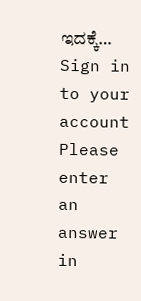ಇದಕ್ಕೆ…
Sign in to your account
Please enter an answer in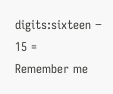digits:sixteen − 15 =
Remember me